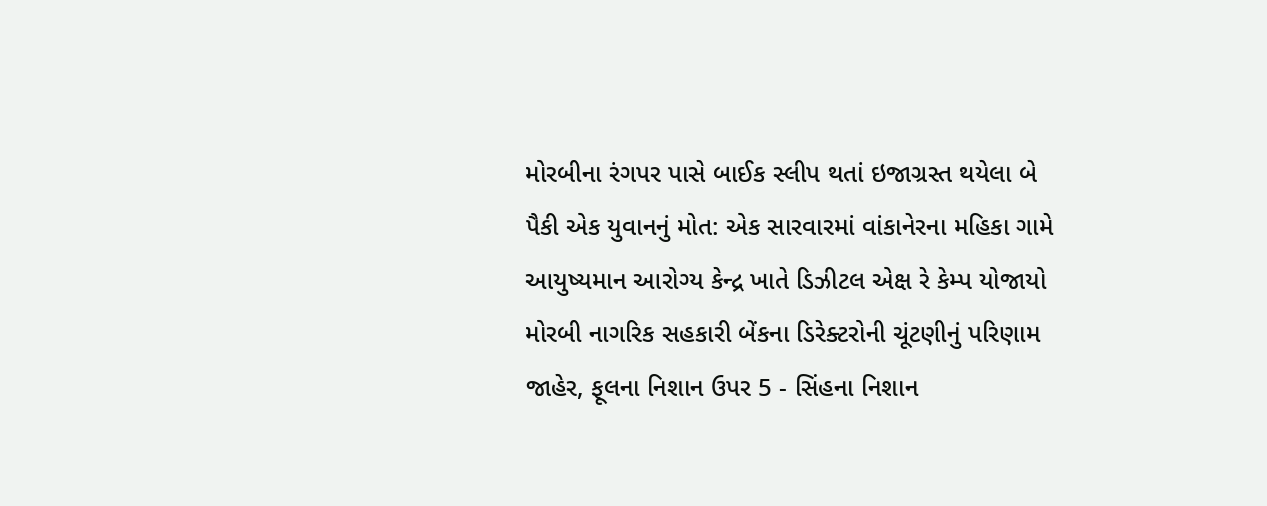મોરબીના રંગપર પાસે બાઈક સ્લીપ થતાં ઇજાગ્રસ્ત થયેલા બે પૈકી એક યુવાનનું મોત: એક સારવારમાં વાંકાનેરના મહિકા ગામે આયુષ્યમાન આરોગ્ય કેન્દ્ર ખાતે ડિઝીટલ એક્ષ રે કેમ્પ યોજાયો મોરબી નાગરિક સહકારી બેંકના ડિરેક્ટરોની ચૂંટણીનું પરિણામ જાહેર, ફૂલના નિશાન ઉપર 5 - સિંહના નિશાન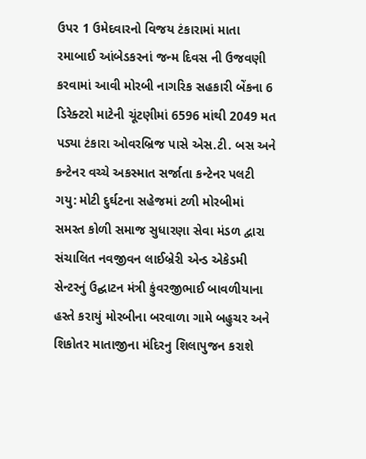ઉપર 1 ઉમેદવારનો વિજય ટંકારામાં માતા રમાબાઈ આંબેડકરનાં જન્મ દિવસ ની ઉજવણી કરવામાં આવી મોરબી નાગરિક સહકારી બેંકના 6 ડિરેક્ટરો માટેની ચૂંટણીમાં 6596 માંથી 2049 મત પડ્યા ટંકારા ઓવરબ્રિજ પાસે એસ.ટી. બસ અને કન્ટેનર વચ્ચે અકસ્માત સર્જાતા કન્ટેનર પલટી ગયુ: મોટી દુર્ઘટના સહેજમાં ટળી મોરબીમાં સમસ્ત કોળી સમાજ સુધારણા સેવા મંડળ દ્વારા સંચાલિત નવજીવન લાઈબ્રેરી એન્ડ એકેડમી સેન્ટરનું ઉદ્ઘાટન મંત્રી કુંવરજીભાઈ બાવળીયાના હસ્તે કરાયું મોરબીના બરવાળા ગામે બહુચર અને શિકોતર માતાજીના મંદિરનુ શિલાપુજન કરાશે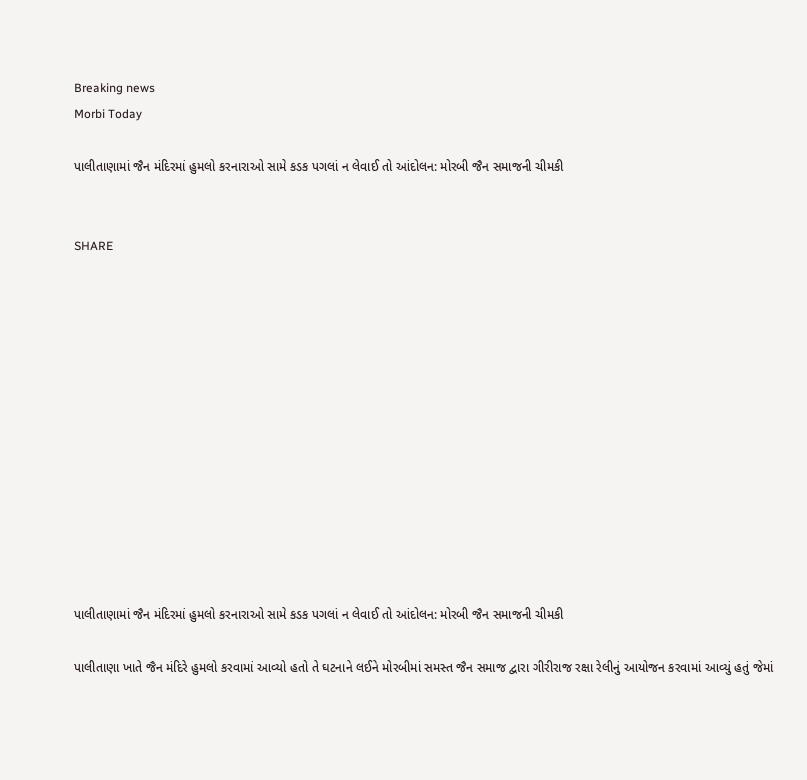Breaking news
Morbi Today

પાલીતાણામાં જૈન મંદિરમાં હુમલો કરનારાઓ સામે કડક પગલાં ન લેવાઈ તો આંદોલન: મોરબી જૈન સમાજની ચીમકી


SHARE













પાલીતાણામાં જૈન મંદિરમાં હુમલો કરનારાઓ સામે કડક પગલાં ન લેવાઈ તો આંદોલન: મોરબી જૈન સમાજની ચીમકી

પાલીતાણા ખાતે જૈન મંદિરે હુમલો કરવામાં આવ્યો હતો તે ઘટનાને લઈને મોરબીમાં સમસ્ત જૈન સમાજ દ્વારા ગીરીરાજ રક્ષા રેલીનું આયોજન કરવામાં આવ્યું હતું જેમાં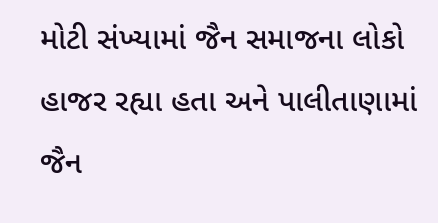મોટી સંખ્યામાં જૈન સમાજના લોકો હાજર રહ્યા હતા અને પાલીતાણામાં જૈન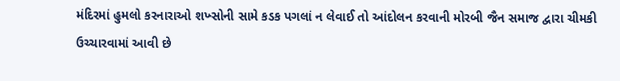મંદિરમાં હુમલો કરનારાઓ શખ્સોની સામે કડક પગલાં ન લેવાઈ તો આંદોલન કરવાની મોરબી જૈન સમાજ દ્વારા ચીમકી ઉચ્ચારવામાં આવી છે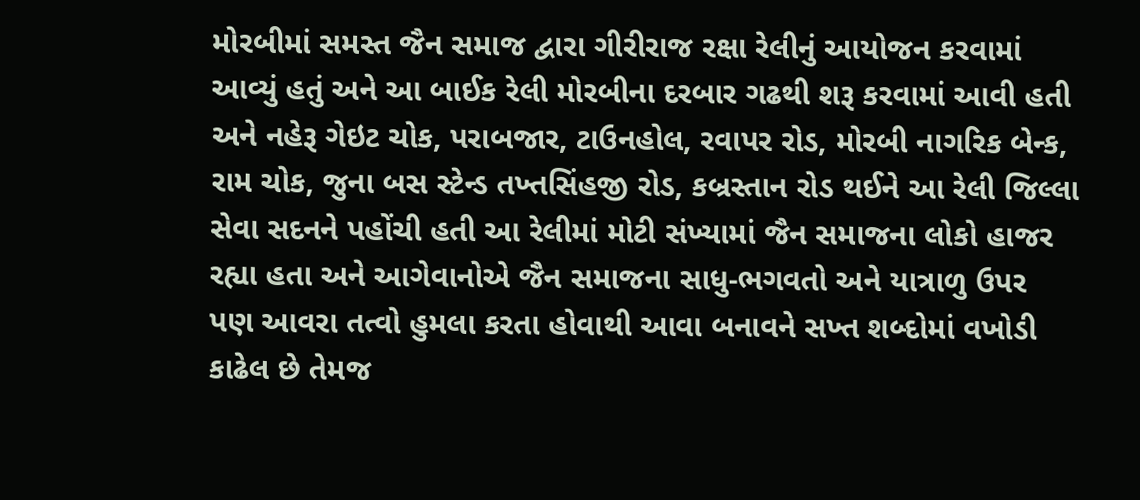મોરબીમાં સમસ્ત જૈન સમાજ દ્વારા ગીરીરાજ રક્ષા રેલીનું આયોજન કરવામાં આવ્યું હતું અને આ બાઈક રેલી મોરબીના દરબાર ગઢથી શરૂ કરવામાં આવી હતી અને નહેરૂ ગેઇટ ચોક, પરાબજાર, ટાઉનહોલ, રવાપર રોડ, મોરબી નાગરિક બેન્ક, રામ ચોક, જુના બસ સ્ટેન્ડ તખ્તસિંહજી રોડ, કબ્રસ્તાન રોડ થઈને આ રેલી જિલ્લા સેવા સદનને પહોંચી હતી આ રેલીમાં મોટી સંખ્યામાં જૈન સમાજના લોકો હાજર રહ્યા હતા અને આગેવાનોએ જૈન સમાજના સાધુ-ભગવતો અને યાત્રાળુ ઉપર પણ આવરા તત્વો હુમલા કરતા હોવાથી આવા બનાવને સખ્ત શબ્દોમાં વખોડી કાઢેલ છે તેમજ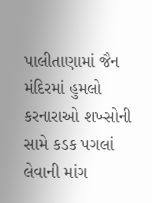પાલીતાણામાં જૈન મંદિરમાં હુમલો કરનારાઓ શખ્સોની સામે કડક પગલાં લેવાની માંગ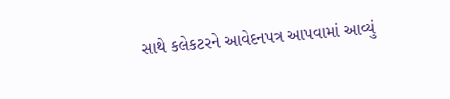સાથે કલેકટરને આવેદનપત્ર આપવામાં આવ્યું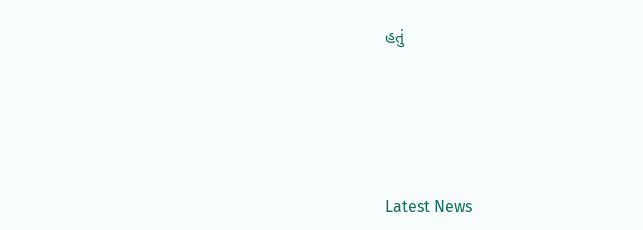હતું






Latest News